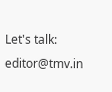Let's talk: editor@tmv.in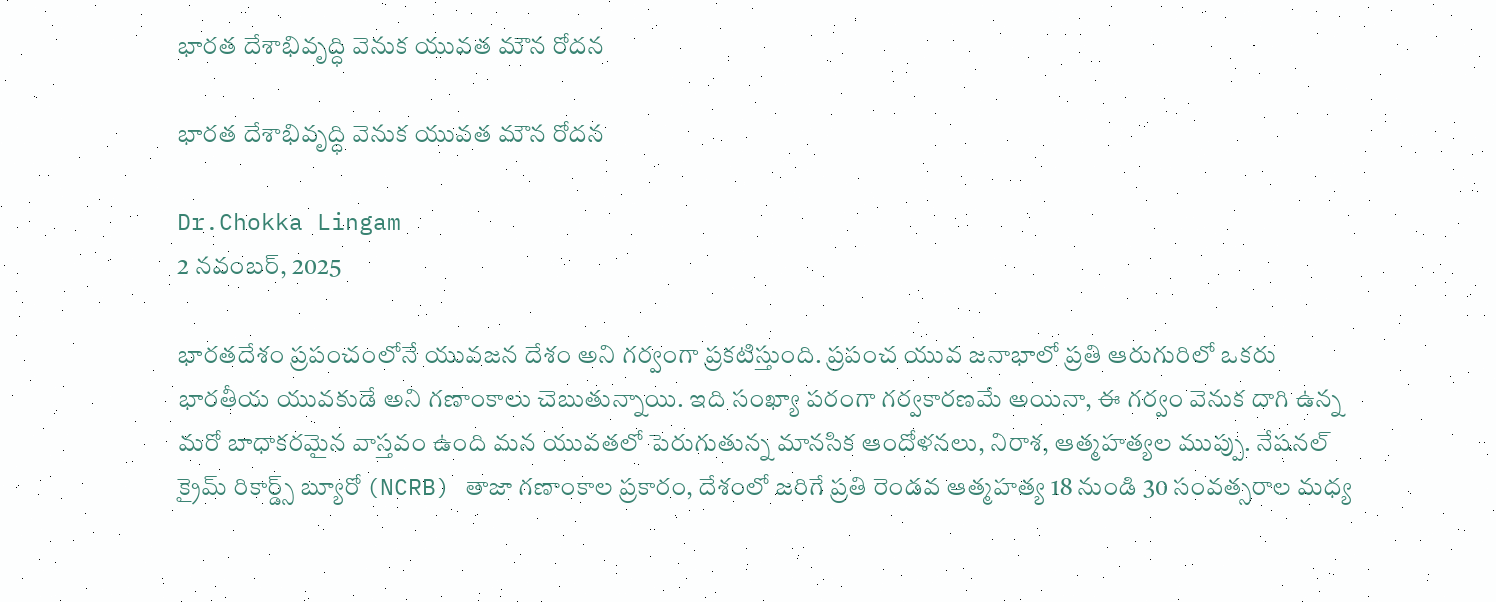భారత దేశాభివృద్ధి వెనుక యువత మౌన రోదన

భారత దేశాభివృద్ధి వెనుక యువత మౌన రోదన

Dr.Chokka Lingam
2 నవంబర్, 2025

భారతదేశం ప్రపంచంలోనే యువజన దేశం అని గర్వంగా ప్రకటిస్తుంది. ప్రపంచ యువ జనాభాలో ప్రతి ఆరుగురిలో ఒకరు భారతీయ యువకుడే అని గణాంకాలు చెబుతున్నాయి. ఇది సంఖ్యా పరంగా గర్వకారణమే అయినా, ఈ గర్వం వెనుక దాగి ఉన్న మరో బాధాకరమైన వాస్తవం ఉంది మన యువతలో పెరుగుతున్న మానసిక ఆందోళనలు, నిరాశ, ఆత్మహత్యల ముప్పు. నేషనల్ క్రైమ్ రికార్డ్స్ బ్యూరో (NCRB) తాజా గణాంకాల ప్రకారం, దేశంలో జరిగే ప్రతి రెండవ ఆత్మహత్య 18 నుండి 30 సంవత్సరాల మధ్య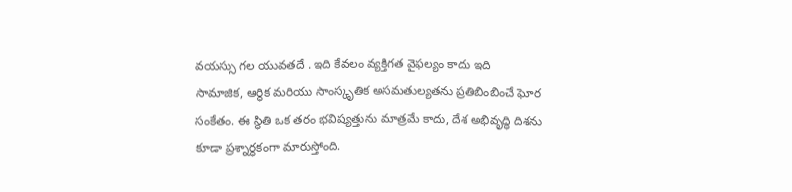వయస్సు గల యువతదే . ఇది కేవలం వ్యక్తిగత వైఫల్యం కాదు ఇది సామాజిక, ఆర్థిక మరియు సాంస్కృతిక అసమతుల్యతను ప్రతిబింబించే ఘోర సంకేతం. ఈ స్థితి ఒక తరం భవిష్యత్తును మాత్రమే కాదు, దేశ అభివృద్ధి దిశను కూడా ప్రశ్నార్థకంగా మారుస్తోంది.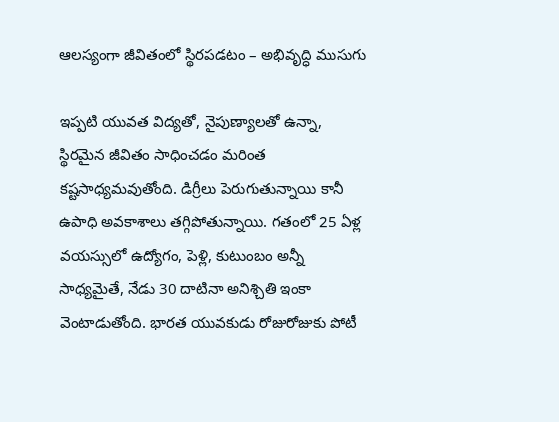ఆలస్యంగా జీవితంలో స్థిరపడటం – అభివృద్ధి ముసుగు

ఇప్పటి యువత విద్యతో, నైపుణ్యాలతో ఉన్నా, స్థిరమైన జీవితం సాధించడం మరింత కష్టసాధ్యమవుతోంది. డిగ్రీలు పెరుగుతున్నాయి కానీ ఉపాధి అవకాశాలు తగ్గిపోతున్నాయి. గతంలో 25 ఏళ్ల వయస్సులో ఉద్యోగం, పెళ్లి, కుటుంబం అన్నీ సాధ్యమైతే, నేడు 30 దాటినా అనిశ్చితి ఇంకా వెంటాడుతోంది. భారత యువకుడు రోజురోజుకు పోటీ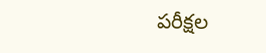పరీక్షల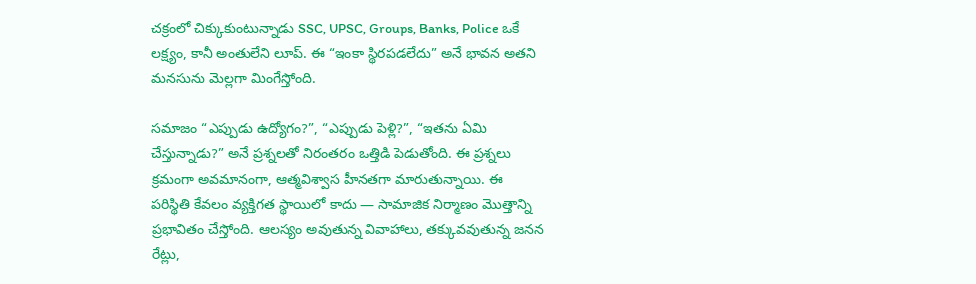చక్రంలో చిక్కుకుంటున్నాడు SSC, UPSC, Groups, Banks, Police ఒకే లక్ష్యం, కానీ అంతులేని లూప్. ఈ “ఇంకా స్థిరపడలేదు” అనే భావన అతని మనసును మెల్లగా మింగేస్తోంది.

సమాజం “ఎప్పుడు ఉద్యోగం?”, “ఎప్పుడు పెళ్లి?”, “ఇతను ఏమి చేస్తున్నాడు?” అనే ప్రశ్నలతో నిరంతరం ఒత్తిడి పెడుతోంది. ఈ ప్రశ్నలు క్రమంగా అవమానంగా, ఆత్మవిశ్వాస హీనతగా మారుతున్నాయి. ఈ పరిస్థితి కేవలం వ్యక్తిగత స్థాయిలో కాదు — సామాజిక నిర్మాణం మొత్తాన్ని ప్రభావితం చేస్తోంది. ఆలస్యం అవుతున్న వివాహాలు, తక్కువవుతున్న జనన రేట్లు,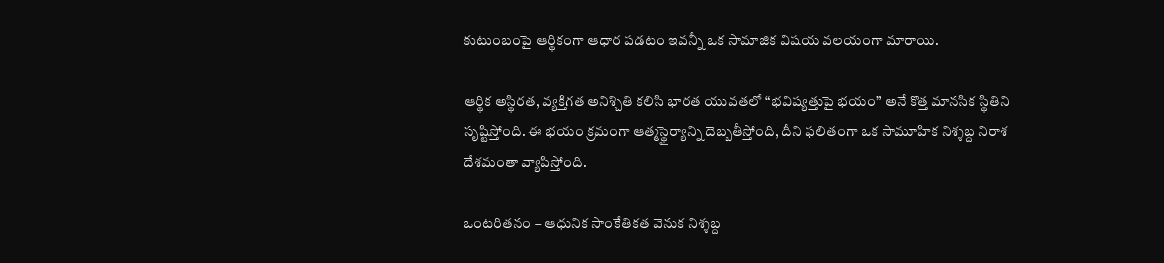కుటుంబంపై ఆర్థికంగా ఆధార పడటం ఇవన్నీ ఒక సామాజిక విషయ వలయంగా మారాయి.

ఆర్థిక అస్థిరత, వ్యక్తిగత అనిశ్చితి కలిసి భారత యువతలో “భవిష్యత్తుపై భయం” అనే కొత్త మానసిక స్థితిని సృష్టిస్తోంది. ఈ భయం క్రమంగా ఆత్మస్థైర్యాన్ని దెబ్బతీస్తోంది, దీని ఫలితంగా ఒక సామూహిక నిశ్శబ్ద నిరాశ దేశమంతా వ్యాపిస్తోంది.

ఒంటరితనం – ఆధునిక సాంకేతికత వెనుక నిశ్శబ్ద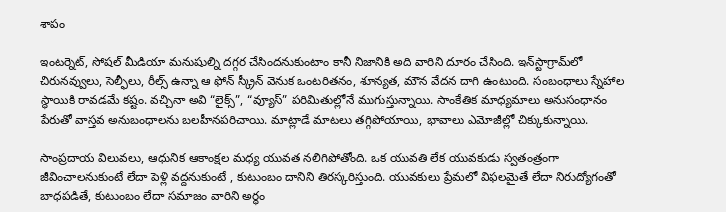శాపం

ఇంటర్నెట్, సోషల్ మీడియా మనుషుల్ని దగ్గర చేసిందనుకుంటాం కానీ నిజానికి అది వారిని దూరం చేసింది. ఇన్‌స్టాగ్రామ్‌లో చిరునవ్వులు, సెల్ఫీలు, రీల్స్ ఉన్నా ఆ ఫోన్ స్క్రీన్ వెనుక ఒంటరితనం, శూన్యత, మౌన వేదన దాగి ఉంటుంది. సంబంధాలు స్నేహాల స్థాయికి రావడమే కష్టం. వచ్చినా అవి “లైక్స్”, “వ్యూస్” పరిమితుల్లోనే ముగుస్తున్నాయి. సాంకేతిక మాధ్యమాలు అనుసంధానం పేరుతో వాస్తవ అనుబంధాలను బలహీనపరిచాయి. మాట్లాడే మాటలు తగ్గిపోయాయి, భావాలు ఎమోజీల్లో చిక్కుకున్నాయి.

సాంప్రదాయ విలువలు, ఆధునిక ఆకాంక్షల మధ్య యువత నలిగిపోతోంది. ఒక యువతి లేక యువకుడు స్వతంత్రంగా జీవించాలనుకుంటే లేదా పెళ్లి వద్దనుకుంటే , కుటుంబం దానిని తిరస్కరిస్తుంది. యువకులు ప్రేమలో విఫలమైతే లేదా నిరుద్యోగంతో బాధపడితే, కుటుంబం లేదా సమాజం వారిని అర్థం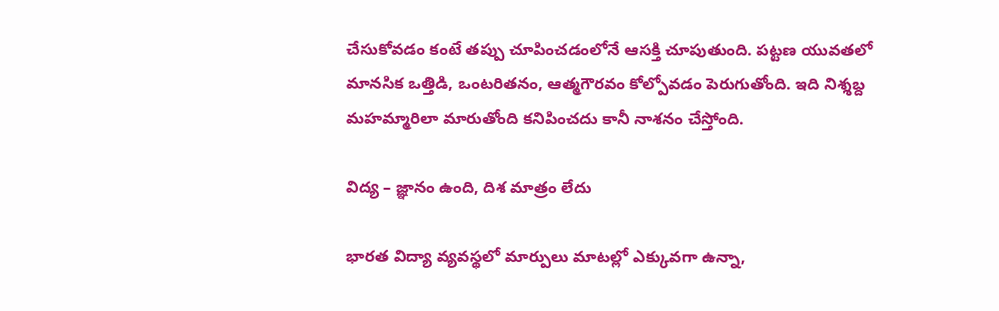చేసుకోవడం కంటే తప్పు చూపించడంలోనే ఆసక్తి చూపుతుంది. పట్టణ యువతలో మానసిక ఒత్తిడి, ఒంటరితనం, ఆత్మగౌరవం కోల్పోవడం పెరుగుతోంది. ఇది నిశ్శబ్ద మహమ్మారిలా మారుతోంది కనిపించదు కానీ నాశనం చేస్తోంది.

విద్య – జ్ఞానం ఉంది, దిశ మాత్రం లేదు

భారత విద్యా వ్యవస్థలో మార్పులు మాటల్లో ఎక్కువగా ఉన్నా,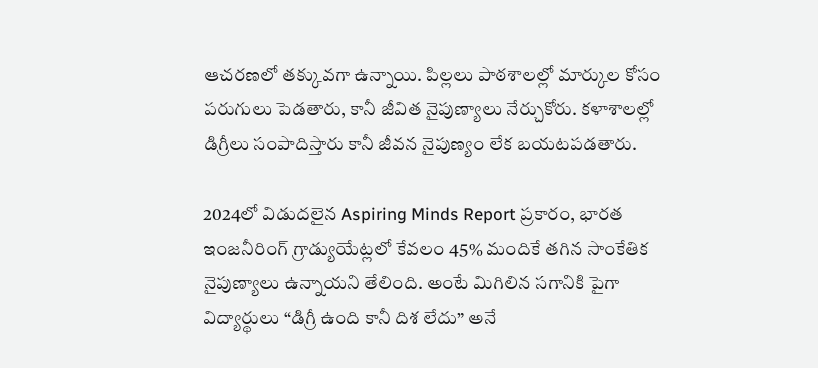ఆచరణలో తక్కువగా ఉన్నాయి. పిల్లలు పాఠశాలల్లో మార్కుల కోసం పరుగులు పెడతారు, కానీ జీవిత నైపుణ్యాలు నేర్చుకోరు. కళాశాలల్లో డిగ్రీలు సంపాదిస్తారు కానీ జీవన నైపుణ్యం లేక బయటపడతారు.

2024లో విడుదలైన Aspiring Minds Report ప్రకారం, భారత ఇంజనీరింగ్ గ్రాడ్యుయేట్లలో కేవలం 45% మందికే తగిన సాంకేతిక నైపుణ్యాలు ఉన్నాయని తేలింది. అంటే మిగిలిన సగానికి పైగా విద్యార్థులు “డిగ్రీ ఉంది కానీ దిశ లేదు” అనే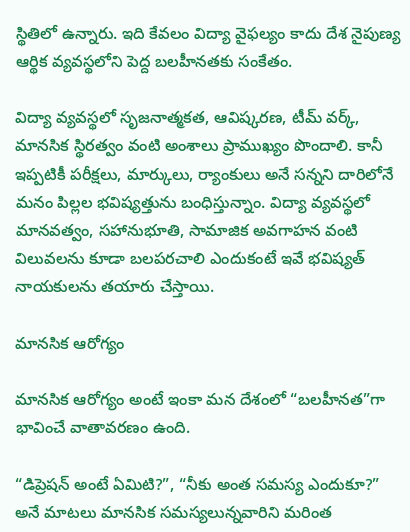స్థితిలో ఉన్నారు. ఇది కేవలం విద్యా వైఫల్యం కాదు దేశ నైపుణ్య ఆర్థిక వ్యవస్థలోని పెద్ద బలహీనతకు సంకేతం.

విద్యా వ్యవస్థలో సృజనాత్మకత, ఆవిష్కరణ, టీమ్ వర్క్, మానసిక స్థిరత్వం వంటి అంశాలు ప్రాముఖ్యం పొందాలి. కానీ ఇప్పటికీ పరీక్షలు, మార్కులు, ర్యాంకులు అనే సన్నని దారిలోనే మనం పిల్లల భవిష్యత్తును బంధిస్తున్నాం. విద్యా వ్యవస్థలో మానవత్వం, సహానుభూతి, సామాజిక అవగాహన వంటి విలువలను కూడా బలపరచాలి ఎందుకంటే ఇవే భవిష్యత్ నాయకులను తయారు చేస్తాయి.

మానసిక ఆరోగ్యం

మానసిక ఆరోగ్యం అంటే ఇంకా మన దేశంలో “బలహీనత”గా భావించే వాతావరణం ఉంది.

“డిప్రెషన్ అంటే ఏమిటి?”, “నీకు అంత సమస్య ఎందుకూ?” అనే మాటలు మానసిక సమస్యలున్నవారిని మరింత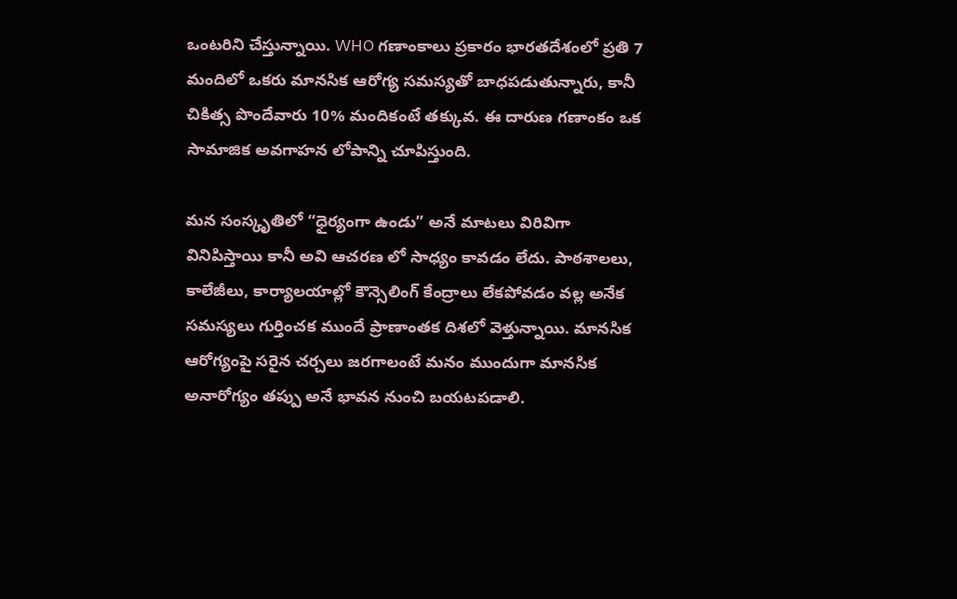ఒంటరిని చేస్తున్నాయి. WHO గణాంకాలు ప్రకారం భారతదేశంలో ప్రతి 7 మందిలో ఒకరు మానసిక ఆరోగ్య సమస్యతో బాధపడుతున్నారు, కానీ చికిత్స పొందేవారు 10% మందికంటే తక్కువ. ఈ దారుణ గణాంకం ఒక సామాజిక అవగాహన లోపాన్ని చూపిస్తుంది.

మన సంస్కృతిలో “ధైర్యంగా ఉండు” అనే మాటలు విరివిగా వినిపిస్తాయి కానీ అవి ఆచరణ లో సాధ్యం కావడం లేదు. పాఠశాలలు, కాలేజీలు, కార్యాలయాల్లో కౌన్సెలింగ్ కేంద్రాలు లేకపోవడం వల్ల అనేక సమస్యలు గుర్తించక ముందే ప్రాణాంతక దిశలో వెళ్తున్నాయి. మానసిక ఆరోగ్యంపై సరైన చర్చలు జరగాలంటే మనం ముందుగా మానసిక అనారోగ్యం తప్పు అనే భావన నుంచి బయటపడాలి.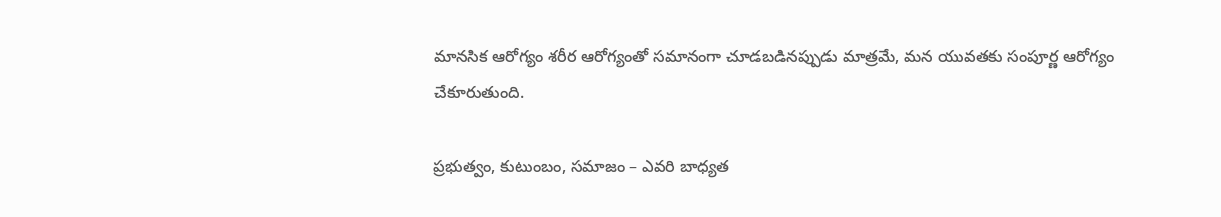మానసిక ఆరోగ్యం శరీర ఆరోగ్యంతో సమానంగా చూడబడినప్పుడు మాత్రమే, మన యువతకు సంపూర్ణ ఆరోగ్యం చేకూరుతుంది.

ప్రభుత్వం, కుటుంబం, సమాజం – ఎవరి బాధ్యత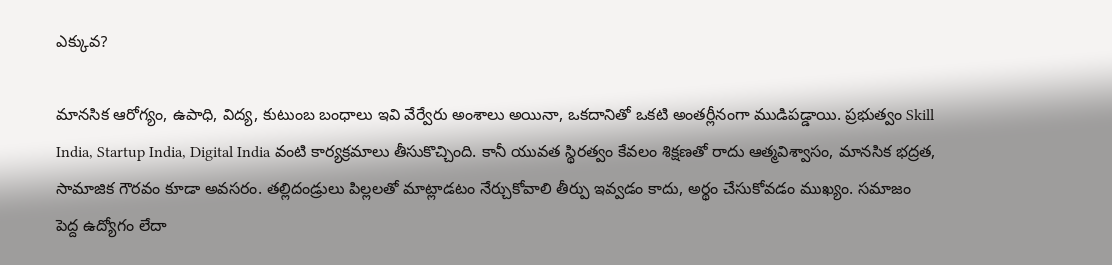ఎక్కువ?

మానసిక ఆరోగ్యం, ఉపాధి, విద్య, కుటుంబ బంధాలు ఇవి వేర్వేరు అంశాలు అయినా, ఒకదానితో ఒకటి అంతర్లీనంగా ముడిపడ్డాయి. ప్రభుత్వం Skill India, Startup India, Digital India వంటి కార్యక్రమాలు తీసుకొచ్చింది. కానీ యువత స్థిరత్వం కేవలం శిక్షణతో రాదు ఆత్మవిశ్వాసం, మానసిక భద్రత, సామాజిక గౌరవం కూడా అవసరం. తల్లిదండ్రులు పిల్లలతో మాట్లాడటం నేర్చుకోవాలి తీర్పు ఇవ్వడం కాదు, అర్థం చేసుకోవడం ముఖ్యం. సమాజం పెద్ద ఉద్యోగం లేదా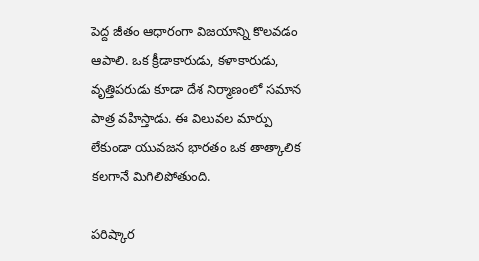పెద్ద జీతం ఆధారంగా విజయాన్ని కొలవడం ఆపాలి. ఒక క్రీడాకారుడు, కళాకారుడు, వృత్తిపరుడు కూడా దేశ నిర్మాణంలో సమాన పాత్ర వహిస్తాడు. ఈ విలువల మార్పు లేకుండా యువజన భారతం ఒక తాత్కాలిక కలగానే మిగిలిపోతుంది.

పరిష్కార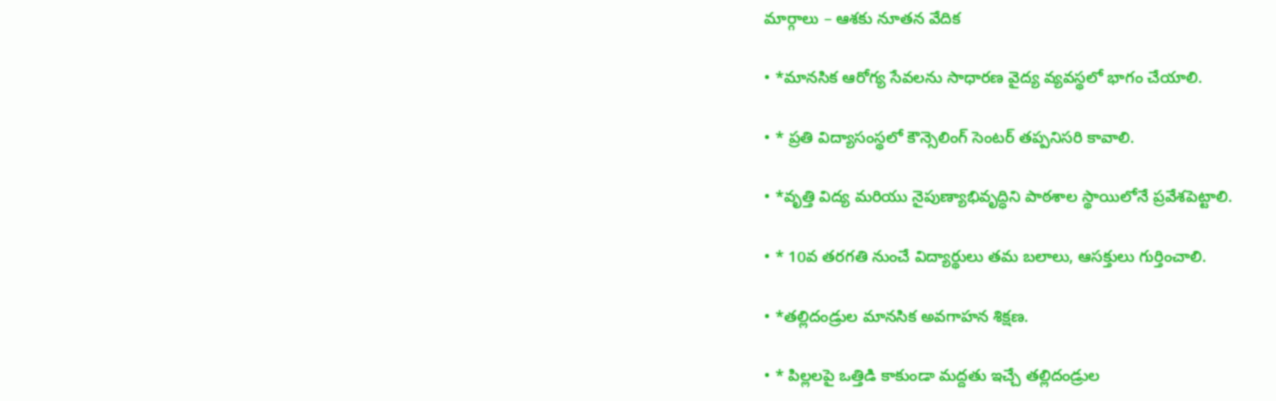మార్గాలు – ఆశకు నూతన వేదిక

• *మానసిక ఆరోగ్య సేవలను సాధారణ వైద్య వ్యవస్థలో భాగం చేయాలి.

• * ప్రతి విద్యాసంస్థలో కౌన్సెలింగ్ సెంటర్ తప్పనిసరి కావాలి.

• *వృత్తి విద్య మరియు నైపుణ్యాభివృద్ధిని పాఠశాల స్థాయిలోనే ప్రవేశపెట్టాలి.

• * 10వ తరగతి నుంచే విద్యార్థులు తమ బలాలు, ఆసక్తులు గుర్తించాలి.

• *తల్లిదండ్రుల మానసిక అవగాహన శిక్షణ.

• * పిల్లలపై ఒత్తిడి కాకుండా మద్దతు ఇచ్చే తల్లిదండ్రుల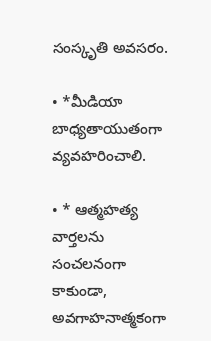సంస్కృతి అవసరం.

• *మీడియా బాధ్యతాయుతంగా వ్యవహరించాలి.

• * ఆత్మహత్య వార్తలను సంచలనంగా కాకుండా, అవగాహనాత్మకంగా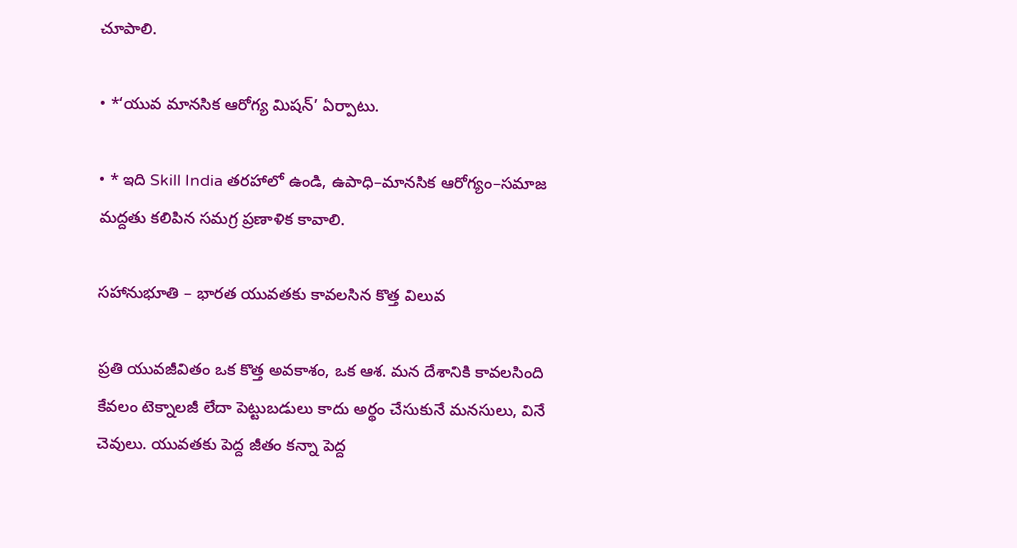చూపాలి.

• *‘యువ మానసిక ఆరోగ్య మిషన్’ ఏర్పాటు.

• * ఇది Skill India తరహాలో ఉండి, ఉపాధి–మానసిక ఆరోగ్యం–సమాజ మద్దతు కలిపిన సమగ్ర ప్రణాళిక కావాలి.

సహానుభూతి – భారత యువతకు కావలసిన కొత్త విలువ

ప్రతి యువజీవితం ఒక కొత్త అవకాశం, ఒక ఆశ. మన దేశానికి కావలసింది కేవలం టెక్నాలజీ లేదా పెట్టుబడులు కాదు అర్థం చేసుకునే మనసులు, వినే చెవులు. యువతకు పెద్ద జీతం కన్నా పెద్ద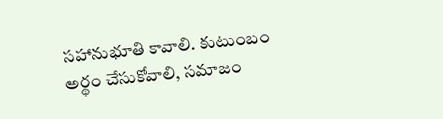సహానుభూతి కావాలి. కుటుంబం అర్థం చేసుకోవాలి, సమాజం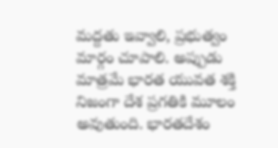మద్దతు ఇవ్వాలి, ప్రభుత్వం మార్గం చూపాలి. అప్పుడు మాత్రమే భారత యువత శక్తి నిజంగా దేశ ప్రగతికి మూలం అవుతుంది. భారతదేశం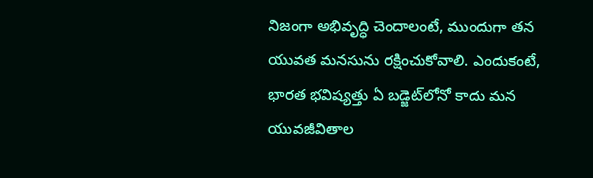నిజంగా అభివృద్ధి చెందాలంటే, ముందుగా తన యువత మనసును రక్షించుకోవాలి. ఎందుకంటే, భారత భవిష్యత్తు ఏ బడ్జెట్‌లోనో కాదు మన యువజీవితాల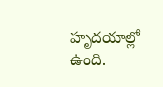హృదయాల్లో ఉంది.